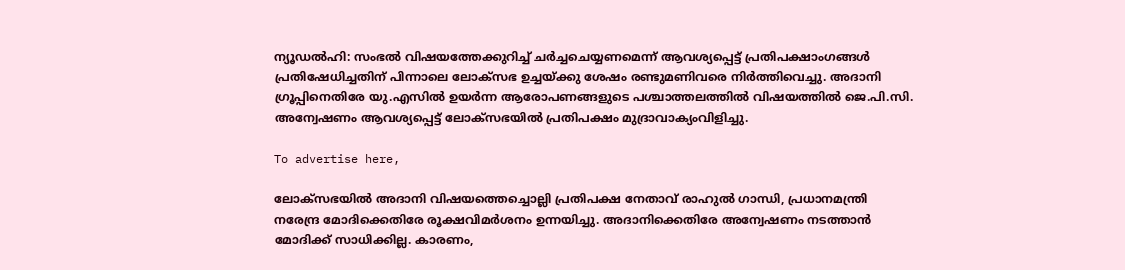ന്യൂഡല്‍ഹി: സംഭല്‍ വിഷയത്തേക്കുറിച്ച് ചര്‍ച്ചചെയ്യണമെന്ന് ആവശ്യപ്പെട്ട് പ്രതിപക്ഷാംഗങ്ങള്‍ പ്രതിഷേധിച്ചതിന് പിന്നാലെ ലോക്‌സഭ ഉച്ചയ്ക്കു ശേഷം രണ്ടുമണിവരെ നിര്‍ത്തിവെച്ചു. അദാനി ഗ്രൂപ്പിനെതിരേ യു.എസില്‍ ഉയര്‍ന്ന ആരോപണങ്ങളുടെ പശ്ചാത്തലത്തില്‍ വിഷയത്തില്‍ ജെ.പി.സി. അന്വേഷണം ആവശ്യപ്പെട്ട് ലോക്‌സഭയില്‍ പ്രതിപക്ഷം മുദ്രാവാക്യംവിളിച്ചു.

To advertise here,

ലോക്‌സഭയില്‍ അദാനി വിഷയത്തെച്ചൊല്ലി പ്രതിപക്ഷ നേതാവ് രാഹുല്‍ ഗാന്ധി, പ്രധാനമന്ത്രി നരേന്ദ്ര മോദിക്കെതിരേ രൂക്ഷവിമര്‍ശനം ഉന്നയിച്ചു. അദാനിക്കെതിരേ അന്വേഷണം നടത്താന്‍ മോദിക്ക് സാധിക്കില്ല. കാരണം,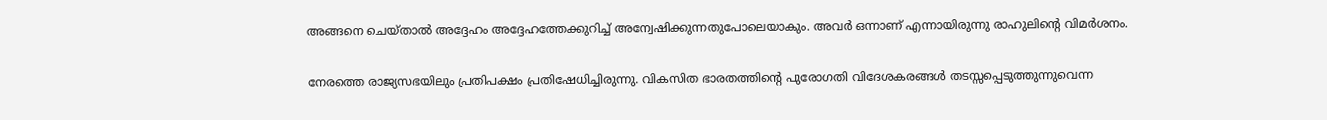അങ്ങനെ ചെയ്താല്‍ അദ്ദേഹം അദ്ദേഹത്തേക്കുറിച്ച് അന്വേഷിക്കുന്നതുപോലെയാകും. അവര്‍ ഒന്നാണ് എന്നായിരുന്നു രാഹുലിന്റെ വിമര്‍ശനം.

നേരത്തെ രാജ്യസഭയിലും പ്രതിപക്ഷം പ്രതിഷേധിച്ചിരുന്നു. വികസിത ഭാരതത്തിന്റെ പുരോഗതി വിദേശകരങ്ങള്‍ തടസ്സപ്പെടുത്തുന്നുവെന്ന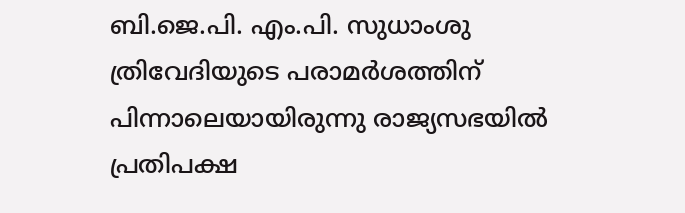ബി.ജെ.പി. എം.പി. സുധാംശു ത്രിവേദിയുടെ പരാമര്‍ശത്തിന് പിന്നാലെയായിരുന്നു രാജ്യസഭയില്‍ പ്രതിപക്ഷ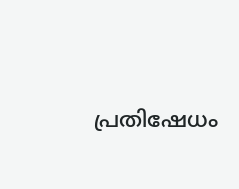പ്രതിഷേധം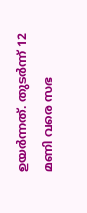ഉയര്‍ന്നത്. തുടര്‍ന്ന് 12 മണി വരെ സഭ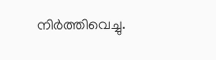നിര്‍ത്തിവെച്ചു.